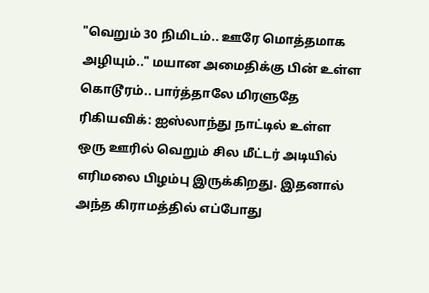"வெறும் 30 நிமிடம்.. ஊரே மொத்தமாக அழியும்.." மயான அமைதிக்கு பின் உள்ள கொடூரம்.. பார்த்தாலே மிரளுதே
ரிகியவிக்: ஐஸ்லாந்து நாட்டில் உள்ள ஒரு ஊரில் வெறும் சில மீட்டர் அடியில் எரிமலை பிழம்பு இருக்கிறது. இதனால் அந்த கிராமத்தில் எப்போது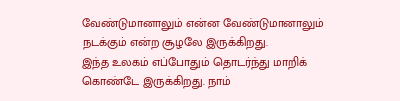வேண்டுமானாலும் என்ன வேண்டுமானாலும் நடக்கும் என்ற சூழலே இருக்கிறது.
இந்த உலகம் எப்போதும் தொடர்ந்து மாறிக் கொண்டே இருக்கிறது. நாம்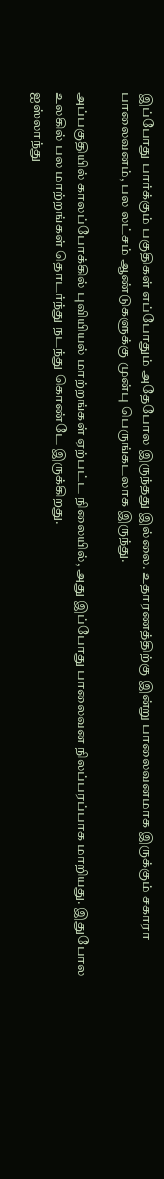இப்போது பார்க்கும் பகுதிகள் எப்போதும் அதேபோல இருந்தது இல்லை. உதாரணத்திற்கு இன்று பாலைவனமாக இருக்கும் சகாரா பாலைவனம், பல லட்சம் ஆண்டுகளுக்கு முன்பு பெருங்கடலாக இருந்து.

அப்பகுதியில் காலப்போக்கில் புவியியல் மாற்றங்கள் ஏற்பட்ட நிலையில், அது இப்போது பாலைவன நிலப்பரப்பாக மாறியது. இதுபோல உலகில் பல மாற்றங்கள் தொடர்ந்து நடந்து கொண்டே இருக்கிறது.
ஐஸ்லாந்து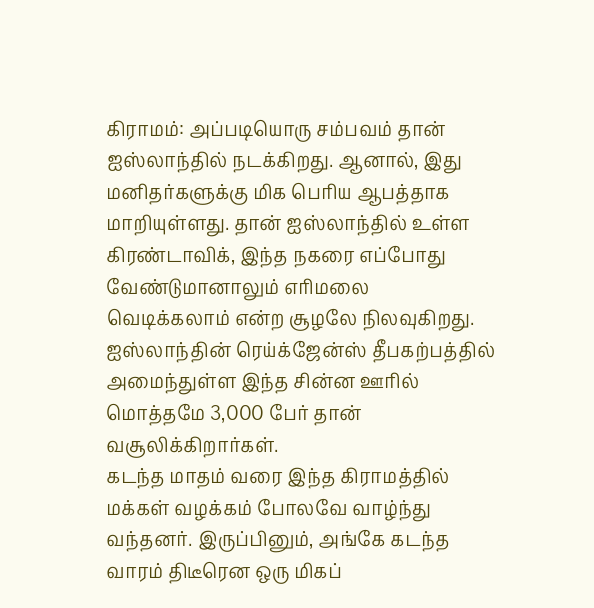கிராமம்: அப்படியொரு சம்பவம் தான் ஐஸ்லாந்தில் நடக்கிறது. ஆனால், இது மனிதர்களுக்கு மிக பெரிய ஆபத்தாக மாறியுள்ளது. தான் ஐஸ்லாந்தில் உள்ள கிரண்டாவிக், இந்த நகரை எப்போது வேண்டுமானாலும் எரிமலை வெடிக்கலாம் என்ற சூழலே நிலவுகிறது. ஐஸ்லாந்தின் ரெய்க்ஜேன்ஸ் தீபகற்பத்தில் அமைந்துள்ள இந்த சின்ன ஊரில் மொத்தமே 3,000 பேர் தான் வசூலிக்கிறார்கள்.
கடந்த மாதம் வரை இந்த கிராமத்தில் மக்கள் வழக்கம் போலவே வாழ்ந்து வந்தனர். இருப்பினும், அங்கே கடந்த வாரம் திடீரென ஒரு மிகப்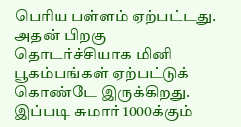பெரிய பள்ளம் ஏற்பட்டது. அதன் பிறகு தொடர்ச்சியாக மினி பூகம்பங்கள் ஏற்பட்டுக் கொண்டே இருக்கிறது. இப்படி சுமார் 1000க்கும்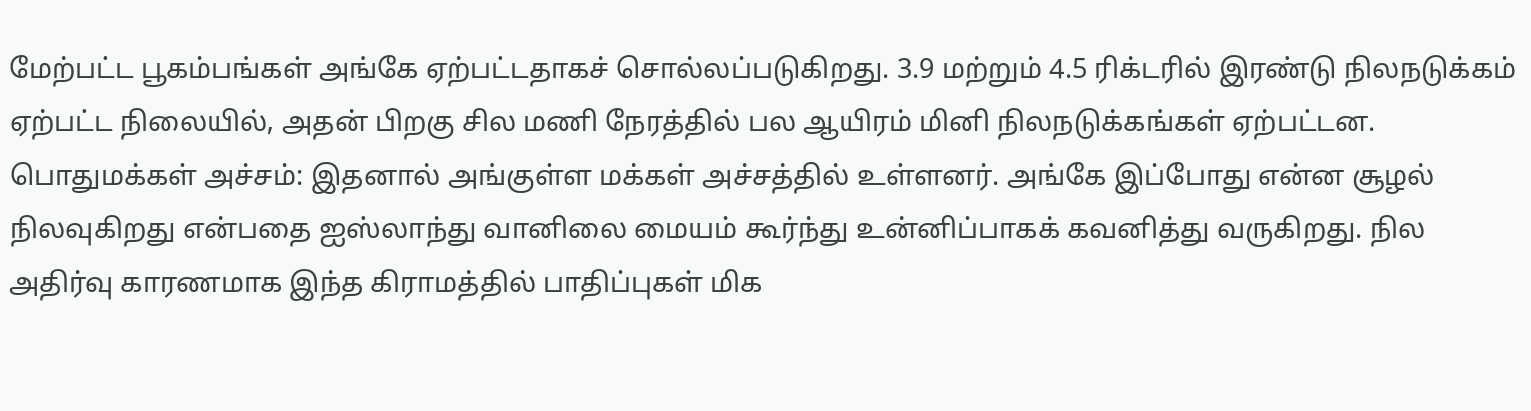மேற்பட்ட பூகம்பங்கள் அங்கே ஏற்பட்டதாகச் சொல்லப்படுகிறது. 3.9 மற்றும் 4.5 ரிக்டரில் இரண்டு நிலநடுக்கம் ஏற்பட்ட நிலையில், அதன் பிறகு சில மணி நேரத்தில் பல ஆயிரம் மினி நிலநடுக்கங்கள் ஏற்பட்டன.
பொதுமக்கள் அச்சம்: இதனால் அங்குள்ள மக்கள் அச்சத்தில் உள்ளனர். அங்கே இப்போது என்ன சூழல் நிலவுகிறது என்பதை ஐஸ்லாந்து வானிலை மையம் கூர்ந்து உன்னிப்பாகக் கவனித்து வருகிறது. நில அதிர்வு காரணமாக இந்த கிராமத்தில் பாதிப்புகள் மிக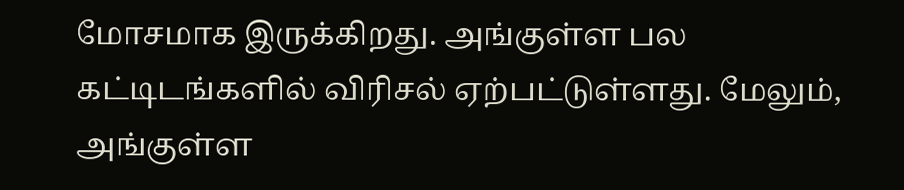மோசமாக இருக்கிறது. அங்குள்ள பல கட்டிடங்களில் விரிசல் ஏற்பட்டுள்ளது. மேலும், அங்குள்ள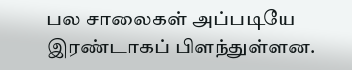பல சாலைகள் அப்படியே இரண்டாகப் பிளந்துள்ளன.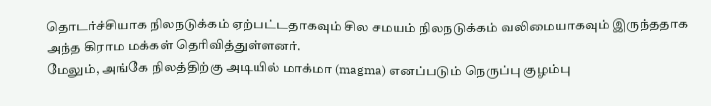தொடர்ச்சியாக நிலநடுக்கம் ஏற்பட்டதாகவும் சில சமயம் நிலநடுக்கம் வலிமையாகவும் இருந்ததாக அந்த கிராம மக்கள் தெரிவித்துள்ளனர்.
மேலும், அங்கே நிலத்திற்கு அடியில் மாக்மா (magma) எனப்படும் நெருப்பு குழம்பு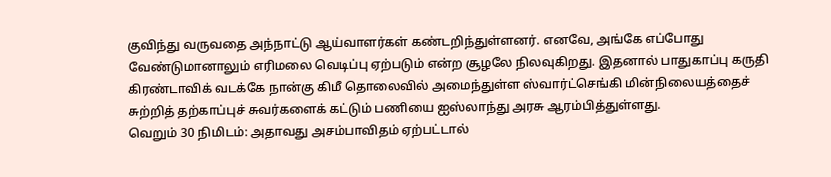குவிந்து வருவதை அந்நாட்டு ஆய்வாளர்கள் கண்டறிந்துள்ளனர். எனவே, அங்கே எப்போது வேண்டுமானாலும் எரிமலை வெடிப்பு ஏற்படும் என்ற சூழலே நிலவுகிறது. இதனால் பாதுகாப்பு கருதி கிரண்டாவிக் வடக்கே நான்கு கிமீ தொலைவில் அமைந்துள்ள ஸ்வார்ட்செங்கி மின்நிலையத்தைச் சுற்றித் தற்காப்புச் சுவர்களைக் கட்டும் பணியை ஐஸ்லாந்து அரசு ஆரம்பித்துள்ளது.
வெறும் 30 நிமிடம்: அதாவது அசம்பாவிதம் ஏற்பட்டால்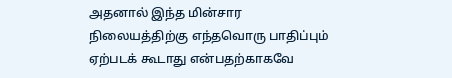அதனால் இந்த மின்சார நிலையத்திற்கு எந்தவொரு பாதிப்பும் ஏற்படக் கூடாது என்பதற்காகவே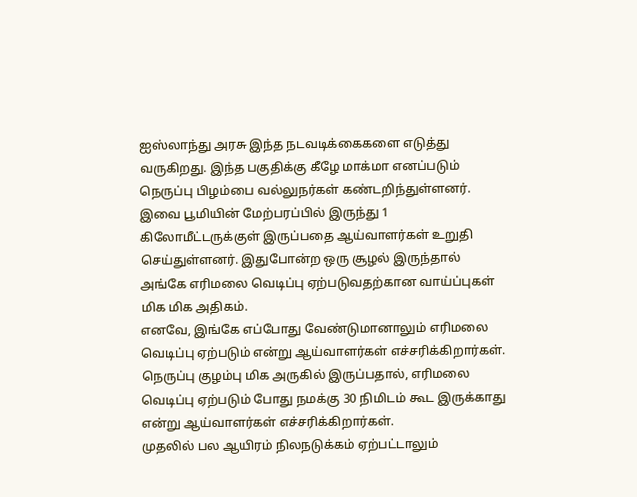ஐஸ்லாந்து அரசு இந்த நடவடிக்கைகளை எடுத்து வருகிறது. இந்த பகுதிக்கு கீழே மாக்மா எனப்படும் நெருப்பு பிழம்பை வல்லுநர்கள் கண்டறிந்துள்ளனர். இவை பூமியின் மேற்பரப்பில் இருந்து 1 கிலோமீட்டருக்குள் இருப்பதை ஆய்வாளர்கள் உறுதி செய்துள்ளனர். இதுபோன்ற ஒரு சூழல் இருந்தால் அங்கே எரிமலை வெடிப்பு ஏற்படுவதற்கான வாய்ப்புகள் மிக மிக அதிகம்.
எனவே, இங்கே எப்போது வேண்டுமானாலும் எரிமலை வெடிப்பு ஏற்படும் என்று ஆய்வாளர்கள் எச்சரிக்கிறார்கள். நெருப்பு குழம்பு மிக அருகில் இருப்பதால், எரிமலை வெடிப்பு ஏற்படும் போது நமக்கு 30 நிமிடம் கூட இருக்காது என்று ஆய்வாளர்கள் எச்சரிக்கிறார்கள்.
முதலில் பல ஆயிரம் நிலநடுக்கம் ஏற்பட்டாலும்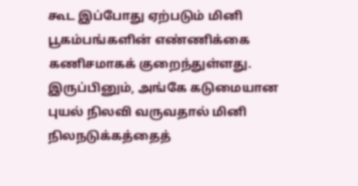கூட இப்போது ஏற்படும் மினி பூகம்பங்களின் எண்ணிக்கை கணிசமாகக் குறைந்துள்ளது. இருப்பினும், அங்கே கடுமையான புயல் நிலவி வருவதால் மினி நிலநடுக்கத்தைத்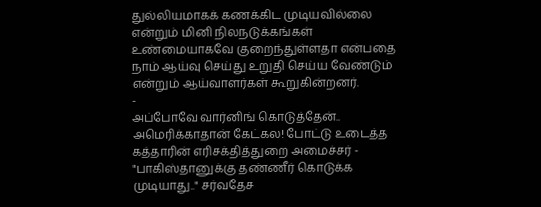துல்லியமாகக் கணக்கிட முடியவில்லை என்றும் மினி நிலநடுக்கங்கள் உண்மையாகவே குறைந்துள்ளதா என்பதை நாம் ஆய்வு செய்து உறுதி செய்ய வேண்டும் என்றும் ஆய்வாளர்கள் கூறுகின்றனர்.
-
அப்போவே வார்னிங் கொடுத்தேன்.. அமெரிக்காதான் கேட்கல! போட்டு உடைத்த கத்தாரின் எரிசக்தித்துறை அமைச்சர் -
"பாகிஸ்தானுக்கு தண்ணீர் கொடுக்க முடியாது.." சர்வதேச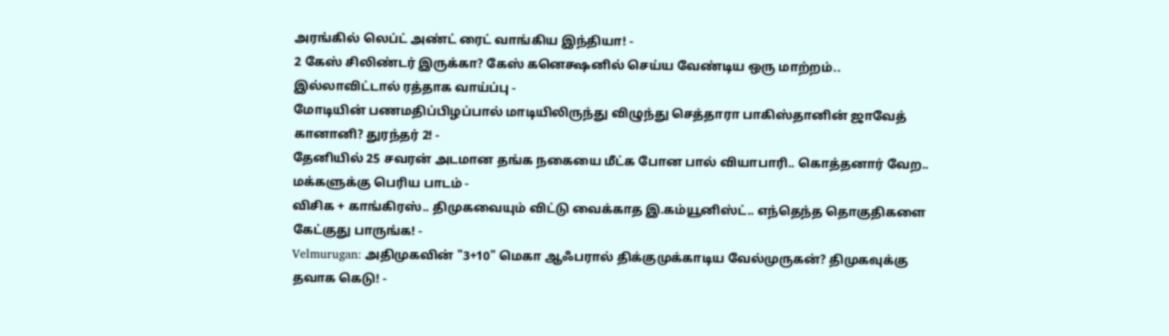அரங்கில் லெப்ட் அண்ட் ரைட் வாங்கிய இந்தியா! -
2 கேஸ் சிலிண்டர் இருக்கா? கேஸ் கனெக்ஷனில் செய்ய வேண்டிய ஒரு மாற்றம்.. இல்லாவிட்டால் ரத்தாக வாய்ப்பு -
மோடியின் பணமதிப்பிழப்பால் மாடியிலிருந்து விழுந்து செத்தாரா பாகிஸ்தானின் ஜாவேத் கானானி? துரந்தர் 2! -
தேனியில் 25 சவரன் அடமான தங்க நகையை மீட்க போன பால் வியாபாரி.. கொத்தனார் வேற.. மக்களுக்கு பெரிய பாடம் -
விசிக + காங்கிரஸ்.. திமுகவையும் விட்டு வைக்காத இ.கம்யூனிஸ்ட்.. எந்தெந்த தொகுதிகளை கேட்குது பாருங்க! -
Velmurugan: அதிமுகவின் "3+10" மெகா ஆஃபரால் திக்குமுக்காடிய வேல்முருகன்? திமுகவுக்கு தவாக கெடு! -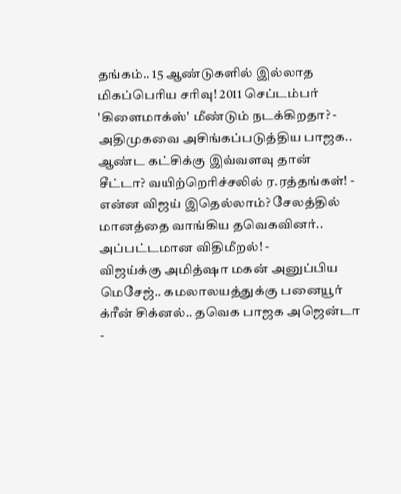தங்கம்.. 15 ஆண்டுகளில் இல்லாத மிகப்பெரிய சரிவு! 2011 செப்டம்பர் 'கிளைமாக்ஸ்' மீண்டும் நடக்கிறதா? -
அதிமுகவை அசிங்கப்படுத்திய பாஜக.. ஆண்ட கட்சிக்கு இவ்வளவு தான் சீட்டா? வயிற்றெரிச்சலில் ர.ரத்தங்கள்! -
என்ன விஜய் இதெல்லாம்? சேலத்தில் மானத்தை வாங்கிய தவெகவினர்.. அப்பட்டமான விதிமீறல்! -
விஜய்க்கு அமித்ஷா மகன் அனுப்பிய மெசேஜ்.. கமலாலயத்துக்கு பனையூர் க்ரீன் சிக்னல்.. தவெக பாஜக அஜென்டா -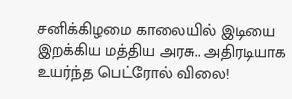சனிக்கிழமை காலையில் இடியை இறக்கிய மத்திய அரசு.. அதிரடியாக உயர்ந்த பெட்ரோல் விலை!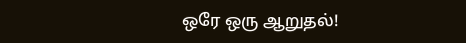ஒரே ஒரு ஆறுதல்!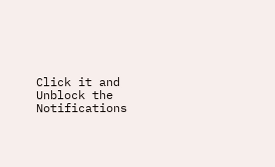Click it and Unblock the Notifications